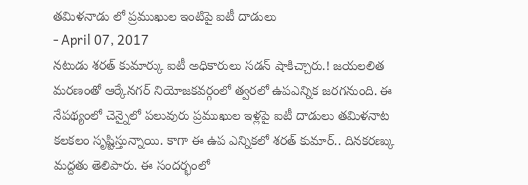తమిళనాడు లో ప్రముఖుల ఇంటిపై ఐటీ దాడులు
- April 07, 2017
నటుడు శరత్ కుమార్కు ఐటీ అధికారులు సడన్ షాకిచ్చారు.! జయలలిత మరణంతో ఆర్కేనగర్ నియోజకవర్గంలో త్వరలో ఉపఎన్నిక జరగనుంది. ఈ నేపథ్యంలో చెన్నైలో పలువురు ప్రముఖుల ఇళ్లపై ఐటీ దాడులు తమిళనాట కలకలం సృష్టిస్తున్నాయి. కాగా ఈ ఉప ఎన్నికలో శరత్ కుమార్.. దినకరణ్కు మద్దతు తెలిపారు. ఈ సందర్భంలో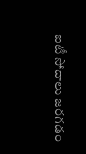ఐటీ సోదాలు జరగడం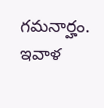గమనార్హం. ఇవాళ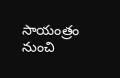సాయంత్రం నుంచి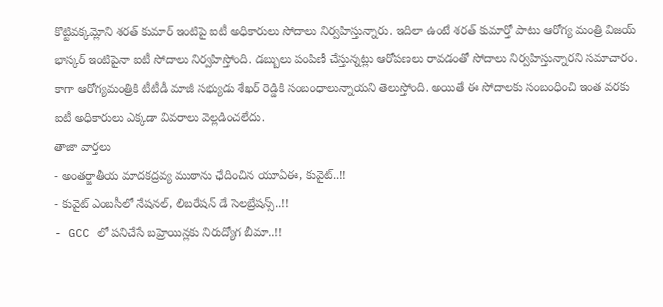కొట్టివక్కమ్లోని శరత్ కుమార్ ఇంటిపై ఐటీ అధికారులు సోదాలు నిర్వహిస్తున్నారు. ఇదిలా ఉంటే శరత్ కుమార్తో పాటు ఆరోగ్య మంత్రి విజయ్ భాస్కర్ ఇంటిపైనా ఐటీ సోదాలు నిర్వహిస్తోంది. డబ్బులు పంపిణీ చేస్తున్నట్లు ఆరోపణలు రావడంతో సోదాలు నిర్వహిస్తున్నారని సమాచారం. కాగా ఆరోగ్యమంత్రికి టీటీడీ మాజీ సభ్యుడు శేఖర్ రెడ్డికి సంబంధాలున్నాయని తెలుస్తోంది. అయితే ఈ సోదాలకు సంబంధించి ఇంత వరకు ఐటీ అధికారులు ఎక్కడా వివరాలు వెల్లడించలేదు.
తాజా వార్తలు
- అంతర్జాతీయ మాదకద్రవ్య ముఠాను ఛేదించిన యూఏఈ, కువైట్..!!
- కువైట్ ఎంబసీలో నేషనల్, లిబరేషన్ డే సెలబ్రేషన్స్..!!
- GCC లో పనిచేసే బహ్రెయిన్లకు నిరుద్యోగ బీమా..!!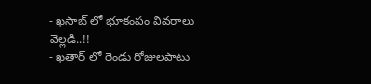- ఖసాబ్ లో భూకంపం వివరాలు వెల్లడి..!!
- ఖతార్ లో రెండు రోజులపాటు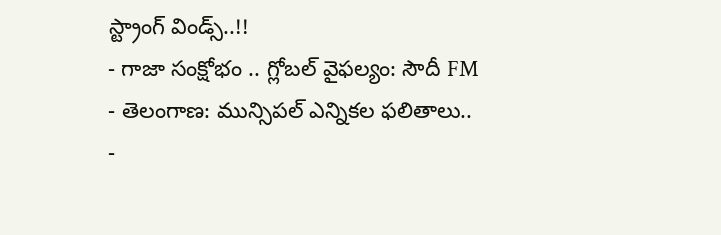స్ట్రాంగ్ విండ్స్..!!
- గాజా సంక్షోభం .. గ్లోబల్ వైఫల్యం: సౌదీ FM
- తెలంగాణ: మున్సిపల్ ఎన్నికల ఫలితాలు..
-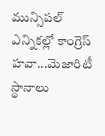మున్సిపల్ ఎన్నికల్లో కాంగ్రెస్ హవా...మెజారిటీ స్థానాలు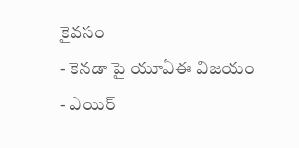కైవసం
- కెనడా పై యూఏఈ విజయం
- ఎయిర్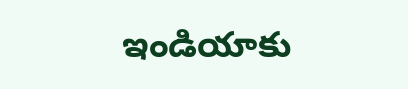ఇండియాకు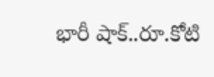భారీ షాక్..రూ.కోటి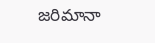జరిమానా